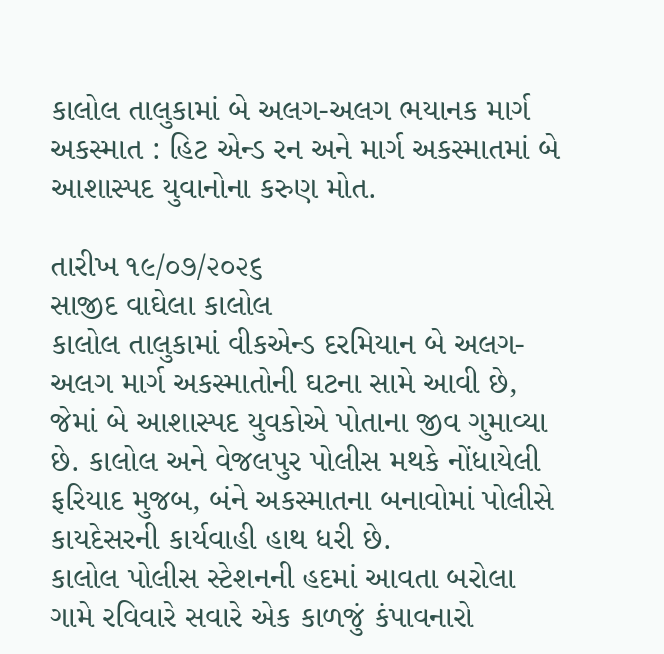કાલોલ તાલુકામાં બે અલગ-અલગ ભયાનક માર્ગ અકસ્માત : હિટ એન્ડ રન અને માર્ગ અકસ્માતમાં બે આશાસ્પદ યુવાનોના કરુણ મોત.

તારીખ ૧૯/૦૭/૨૦૨૬
સાજીદ વાઘેલા કાલોલ
કાલોલ તાલુકામાં વીકએન્ડ દરમિયાન બે અલગ-અલગ માર્ગ અકસ્માતોની ઘટના સામે આવી છે, જેમાં બે આશાસ્પદ યુવકોએ પોતાના જીવ ગુમાવ્યા છે. કાલોલ અને વેજલપુર પોલીસ મથકે નોંધાયેલી ફરિયાદ મુજબ, બંને અકસ્માતના બનાવોમાં પોલીસે કાયદેસરની કાર્યવાહી હાથ ધરી છે.
કાલોલ પોલીસ સ્ટેશનની હદમાં આવતા બરોલા ગામે રવિવારે સવારે એક કાળજું કંપાવનારો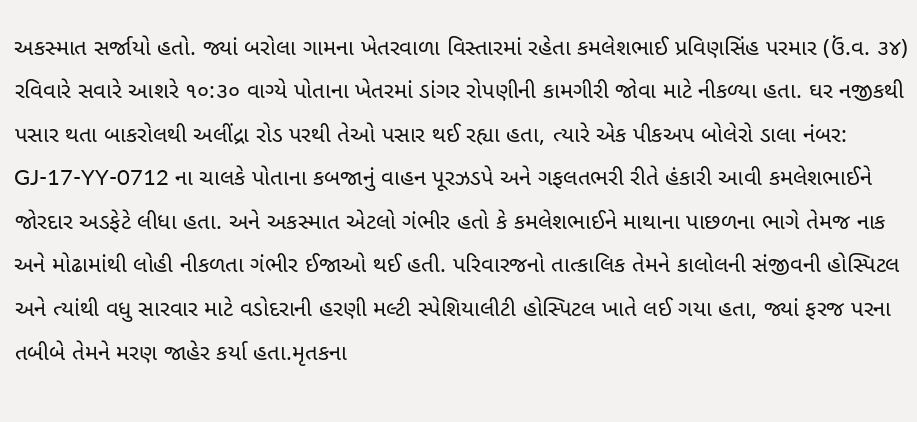અકસ્માત સર્જાયો હતો. જ્યાં બરોલા ગામના ખેતરવાળા વિસ્તારમાં રહેતા કમલેશભાઈ પ્રવિણસિંહ પરમાર (ઉં.વ. ૩૪) રવિવારે સવારે આશરે ૧૦:૩૦ વાગ્યે પોતાના ખેતરમાં ડાંગર રોપણીની કામગીરી જોવા માટે નીકળ્યા હતા. ઘર નજીકથી પસાર થતા બાકરોલથી અલીંદ્રા રોડ પરથી તેઓ પસાર થઈ રહ્યા હતા, ત્યારે એક પીકઅપ બોલેરો ડાલા નંબર: GJ-17-YY-0712 ના ચાલકે પોતાના કબજાનું વાહન પૂરઝડપે અને ગફલતભરી રીતે હંકારી આવી કમલેશભાઈને જોરદાર અડફેટે લીધા હતા. અને અકસ્માત એટલો ગંભીર હતો કે કમલેશભાઈને માથાના પાછળના ભાગે તેમજ નાક અને મોઢામાંથી લોહી નીકળતા ગંભીર ઈજાઓ થઈ હતી. પરિવારજનો તાત્કાલિક તેમને કાલોલની સંજીવની હોસ્પિટલ અને ત્યાંથી વધુ સારવાર માટે વડોદરાની હરણી મલ્ટી સ્પેશિયાલીટી હોસ્પિટલ ખાતે લઈ ગયા હતા, જ્યાં ફરજ પરના તબીબે તેમને મરણ જાહેર કર્યા હતા.મૃતકના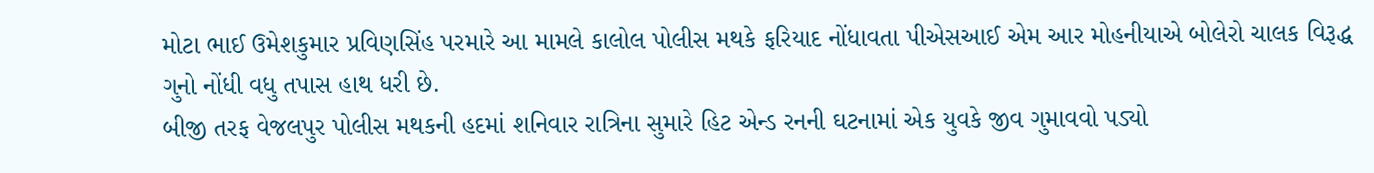મોટા ભાઈ ઉમેશકુમાર પ્રવિણસિંહ પરમારે આ મામલે કાલોલ પોલીસ મથકે ફરિયાદ નોંધાવતા પીએસઆઈ એમ આર મોહનીયાએ બોલેરો ચાલક વિરૂદ્ધ ગુનો નોંધી વધુ તપાસ હાથ ધરી છે.
બીજી તરફ વેજલપુર પોલીસ મથકની હદમાં શનિવાર રાત્રિના સુમારે હિટ એન્ડ રનની ઘટનામાં એક યુવકે જીવ ગુમાવવો પડ્યો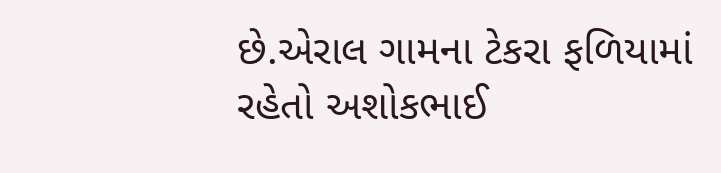છે.એરાલ ગામના ટેકરા ફળિયામાં રહેતો અશોકભાઈ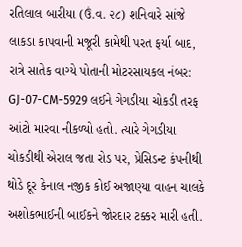રતિલાલ બારીયા (ઉં.વ. ૨૮) શનિવારે સાંજે લાકડા કાપવાની મજૂરી કામેથી પરત ફર્યા બાદ, રાત્રે સાતેક વાગ્યે પોતાની મોટરસાયકલ નંબર: GJ-07-CM-5929 લઈને ગેગડીયા ચોકડી તરફ આંટો મારવા નીકળ્યો હતો. ત્યારે ગેગડીયા ચોકડીથી એરાલ જતા રોડ પર, પ્રેસિડન્ટ કંપનીથી થોડે દૂર કેનાલ નજીક કોઈ અજાણ્યા વાહન ચાલકે અશોકભાઈની બાઈકને જોરદાર ટક્કર મારી હતી.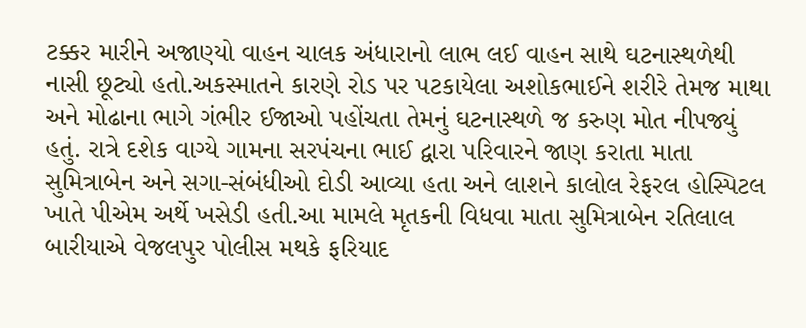ટક્કર મારીને અજાણ્યો વાહન ચાલક અંધારાનો લાભ લઈ વાહન સાથે ઘટનાસ્થળેથી નાસી છૂટ્યો હતો.અકસ્માતને કારણે રોડ પર પટકાયેલા અશોકભાઈને શરીરે તેમજ માથા અને મોઢાના ભાગે ગંભીર ઈજાઓ પહોંચતા તેમનું ઘટનાસ્થળે જ કરુણ મોત નીપજ્યું હતું. રાત્રે દશેક વાગ્યે ગામના સરપંચના ભાઈ દ્વારા પરિવારને જાણ કરાતા માતા સુમિત્રાબેન અને સગા-સંબંધીઓ દોડી આવ્યા હતા અને લાશને કાલોલ રેફરલ હોસ્પિટલ ખાતે પીએમ અર્થે ખસેડી હતી.આ મામલે મૃતકની વિધવા માતા સુમિત્રાબેન રતિલાલ બારીયાએ વેજલપુર પોલીસ મથકે ફરિયાદ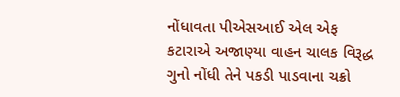નોંધાવતા પીએસઆઈ એલ એફ કટારાએ અજાણ્યા વાહન ચાલક વિરૂદ્ધ ગુનો નોંધી તેને પકડી પાડવાના ચક્રો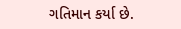ગતિમાન કર્યા છે.